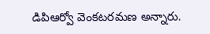డిపిఆర్వో వెంకటరమణ అన్నారు.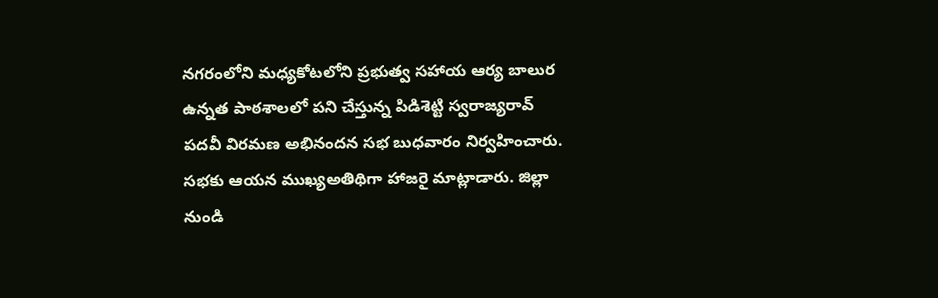నగరంలోని మధ్యకోటలోని ప్రభుత్వ సహాయ ఆర్య బాలుర ఉన్నత పాఠశాలలో పని చేస్తున్న పిడిశెట్టి స్వరాజ్యరావ్ పదవీ విరమణ అభినందన సభ బుధవారం నిర్వహించారు. సభకు ఆయన ముఖ్యఅతిథిగా హాజరై మాట్లాడారు. జిల్లా నుండి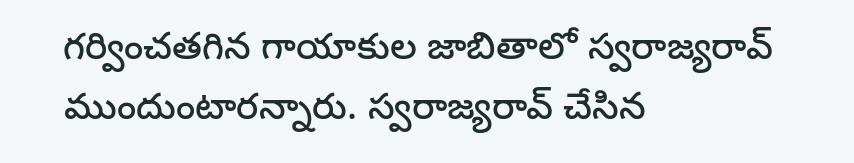గర్వించతగిన గాయాకుల జాబితాలో స్వరాజ్యరావ్ ముందుంటారన్నారు. స్వరాజ్యరావ్ చేసిన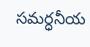సమర్ధనీయ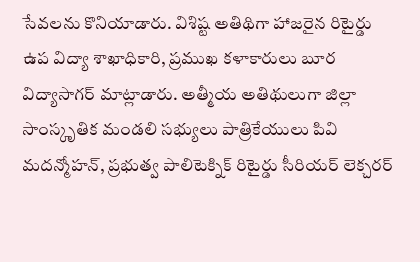సేవలను కొనియాడారు. విశిష్ట అతిథిగా హాజరైన రిటైర్డు ఉప విద్యా శాఖాధికారి, ప్రముఖ కళాకారులు బూర విద్యాసాగర్ మాట్లాడారు. అత్మీయ అతిథులుగా జిల్లా సాంస్కృతిక మండలి సభ్యులు పాత్రికేయులు పివి మదన్మోహన్, ప్రభుత్వ పాలిటెక్నిక్ రిటైర్డు సీరియర్ లెక్చరర్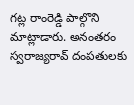గట్ల రాంరెడ్డి పాల్గొని మాట్లాడారు. అనంతరం స్వరాజ్యరావ్ దంపతులకు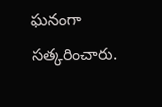ఘనంగా సత్కరించారు.